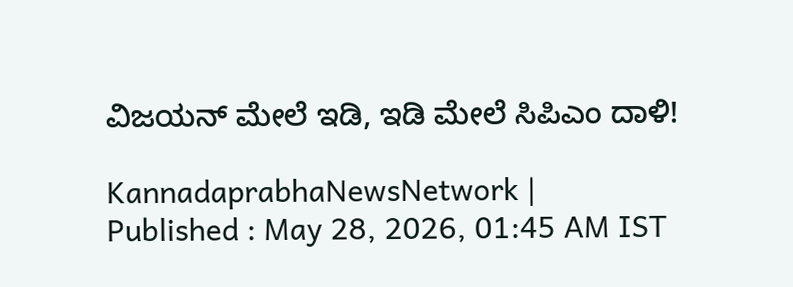ವಿಜಯನ್‌ ಮೇಲೆ ಇಡಿ, ಇಡಿ ಮೇಲೆ ಸಿಪಿಎಂ ದಾಳಿ!

KannadaprabhaNewsNetwork |
Published : May 28, 2026, 01:45 AM IST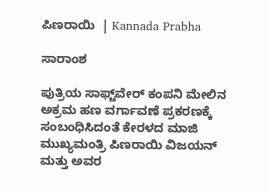ಪಿಣರಾಯಿ  | Kannada Prabha

ಸಾರಾಂಶ

ಪುತ್ರಿಯ ಸಾಫ್ಟ್‌ವೇರ್‌ ಕಂಪನಿ ಮೇಲಿನ ಅಕ್ರಮ ಹಣ ವರ್ಗಾವಣೆ ಪ್ರಕರಣಕ್ಕೆ ಸಂಬಂಧಿಸಿದಂತೆ ಕೇರಳದ ಮಾಜಿ ಮುಖ್ಯಮಂತ್ರಿ ಪಿಣರಾಯಿ ವಿಜಯನ್‌ ಮತ್ತು ಅವರ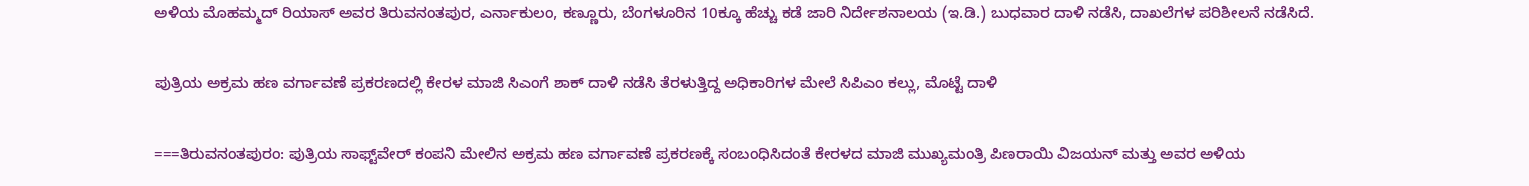ಅಳಿಯ ಮೊಹಮ್ಮದ್‌ ರಿಯಾಸ್‌ ಅವರ ತಿರುವನಂತಪುರ, ಎರ್ನಾಕುಲಂ, ಕಣ್ಣೂರು, ಬೆಂಗಳೂರಿನ 10ಕ್ಕೂ ಹೆಚ್ಚು ಕಡೆ ಜಾರಿ ನಿರ್ದೇಶನಾಲಯ (ಇ.ಡಿ.) ಬುಧವಾರ ದಾಳಿ ನಡೆಸಿ, ದಾಖಲೆಗಳ ಪರಿಶೀಲನೆ ನಡೆಸಿದೆ.

ಪುತ್ರಿಯ ಅಕ್ರಮ ಹಣ ವರ್ಗಾವಣೆ ಪ್ರಕರಣದಲ್ಲಿ ಕೇರಳ ಮಾಜಿ ಸಿಎಂಗೆ ಶಾಕ್‌ ದಾಳಿ ನಡೆಸಿ ತೆರಳುತ್ತಿದ್ದ ಅಧಿಕಾರಿಗಳ ಮೇಲೆ ಸಿಪಿಎಂ ಕಲ್ಲು, ಮೊಟ್ಟೆ ದಾಳಿ

===ತಿರುವನಂತಪುರಂ: ಪುತ್ರಿಯ ಸಾಫ್ಟ್‌ವೇರ್‌ ಕಂಪನಿ ಮೇಲಿನ ಅಕ್ರಮ ಹಣ ವರ್ಗಾವಣೆ ಪ್ರಕರಣಕ್ಕೆ ಸಂಬಂಧಿಸಿದಂತೆ ಕೇರಳದ ಮಾಜಿ ಮುಖ್ಯಮಂತ್ರಿ ಪಿಣರಾಯಿ ವಿಜಯನ್‌ ಮತ್ತು ಅವರ ಅಳಿಯ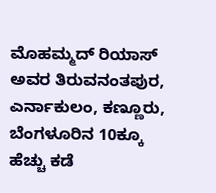ಮೊಹಮ್ಮದ್‌ ರಿಯಾಸ್‌ ಅವರ ತಿರುವನಂತಪುರ, ಎರ್ನಾಕುಲಂ, ಕಣ್ಣೂರು, ಬೆಂಗಳೂರಿನ 10ಕ್ಕೂ ಹೆಚ್ಚು ಕಡೆ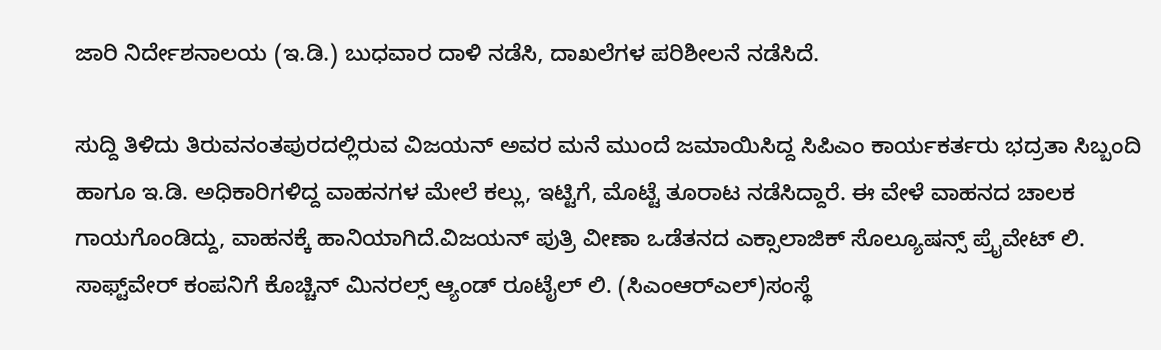ಜಾರಿ ನಿರ್ದೇಶನಾಲಯ (ಇ.ಡಿ.) ಬುಧವಾರ ದಾಳಿ ನಡೆಸಿ, ದಾಖಲೆಗಳ ಪರಿಶೀಲನೆ ನಡೆಸಿದೆ.

ಸುದ್ದಿ ತಿಳಿದು ತಿರುವನಂತಪುರದಲ್ಲಿರುವ ವಿಜಯನ್‌ ಅವರ ಮನೆ ಮುಂದೆ ಜಮಾಯಿಸಿದ್ದ ಸಿಪಿಎಂ ಕಾರ್ಯಕರ್ತರು ಭದ್ರತಾ ಸಿಬ್ಬಂದಿ ಹಾಗೂ ಇ.ಡಿ. ಅಧಿಕಾರಿಗಳಿದ್ದ ವಾಹನಗಳ ಮೇಲೆ ಕಲ್ಲು, ಇಟ್ಟಿಗೆ, ಮೊಟ್ಟೆ ತೂರಾಟ ನಡೆಸಿದ್ದಾರೆ. ಈ ವೇಳೆ ವಾಹನದ ಚಾಲಕ ಗಾಯಗೊಂಡಿದ್ದು, ವಾಹನಕ್ಕೆ ಹಾನಿಯಾಗಿದೆ.ವಿಜಯನ್ ಪುತ್ರಿ ವೀಣಾ ಒಡೆತನದ ಎಕ್ಸಾಲಾಜಿಕ್‌ ಸೊಲ್ಯೂಷನ್ಸ್‌ ಪ್ರೈವೇಟ್‌ ಲಿ. ಸಾಫ್ಟ್‌ವೇರ್‌ ಕಂಪನಿಗೆ ಕೊಚ್ಚಿನ್‌ ಮಿನರಲ್ಸ್‌ ಆ್ಯಂಡ್‌ ರೂಟೈಲ್‌ ಲಿ. (ಸಿಎಂಆರ್‌ಎಲ್‌)ಸಂಸ್ಥೆ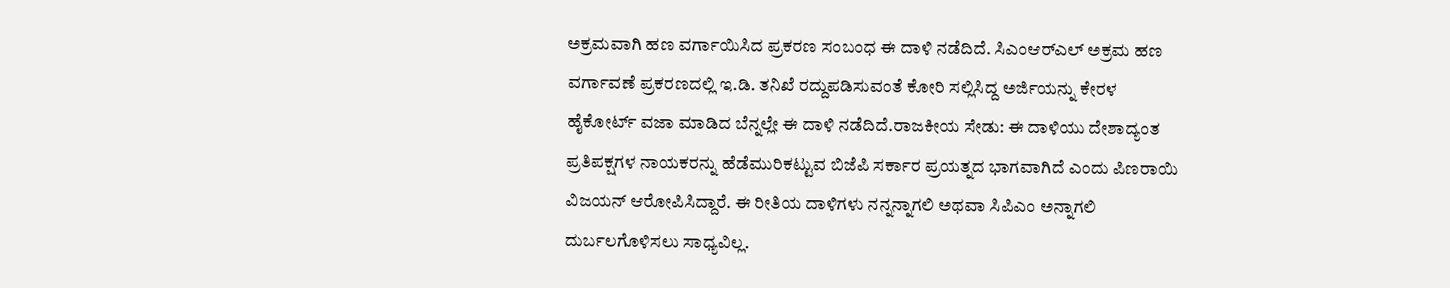ಅಕ್ರಮವಾಗಿ ಹಣ ವರ್ಗಾಯಿಸಿದ ಪ್ರಕರಣ ಸಂಬಂಧ ಈ ದಾಳಿ ನಡೆದಿದೆ. ಸಿಎಂಆರ್‌ಎಲ್‌ ಅಕ್ರಮ ಹಣ ವರ್ಗಾವಣೆ ಪ್ರಕರಣದಲ್ಲಿ ಇ.ಡಿ. ತನಿಖೆ ರದ್ದುಪಡಿಸುವಂತೆ ಕೋರಿ ಸಲ್ಲಿಸಿದ್ದ ಅರ್ಜಿಯನ್ನು ಕೇರಳ ಹೈಕೋರ್ಟ್‌ ವಜಾ ಮಾಡಿದ ಬೆನ್ನಲ್ಲೇ ಈ ದಾಳಿ ನಡೆದಿದೆ.ರಾಜಕೀಯ ಸೇಡು: ಈ ದಾಳಿಯು ದೇಶಾದ್ಯಂತ ಪ್ರತಿಪಕ್ಷಗಳ ನಾಯಕರನ್ನು ಹೆಡೆಮುರಿಕಟ್ಟುವ ಬಿಜೆಪಿ ಸರ್ಕಾರ ಪ್ರಯತ್ನದ ಭಾಗವಾಗಿದೆ ಎಂದು ಪಿಣರಾಯಿ ವಿಜಯನ್‌ ಆರೋಪಿಸಿದ್ದಾರೆ. ಈ ರೀತಿಯ ದಾಳಿಗಳು ನನ್ನನ್ನಾಗಲಿ ಅಥವಾ ಸಿಪಿಎಂ ಅನ್ನಾಗಲಿ ದುರ್ಬಲಗೊಳಿಸಲು ಸಾಧ್ಯವಿಲ್ಲ.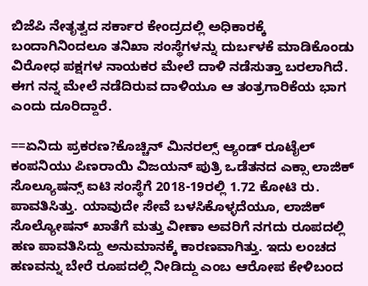ಬಿಜೆಪಿ ನೇತೃತ್ವದ ಸರ್ಕಾರ ಕೇಂದ್ರದಲ್ಲಿ ಅಧಿಕಾರಕ್ಕೆ ಬಂದಾಗಿನಿಂದಲೂ ತನಿಖಾ ಸಂಸ್ಥೆಗಳನ್ನು ದುರ್ಬಳಕೆ ಮಾಡಿಕೊಂಡು ವಿರೋಧ ಪಕ್ಷಗಳ ನಾಯಕರ ಮೇಲೆ ದಾಳಿ ನಡೆಸುತ್ತಾ ಬರಲಾಗಿದೆ. ಈಗ ನನ್ನ ಮೇಲೆ ನಡೆದಿರುವ ದಾಳಿಯೂ ಆ ತಂತ್ರಗಾರಿಕೆಯ ಭಾಗ ಎಂದು ದೂರಿದ್ದಾರೆ.

==ಏನಿದು ಪ್ರಕರಣ?ಕೊಚ್ಚಿನ್‌ ಮಿನರಲ್ಸ್‌ ಆ್ಯಂಡ್‌ ರೂಟೈಲ್‌ ಕಂಪನಿಯು ಪಿಣರಾಯಿ ವಿಜಯನ್‌ ಪುತ್ರಿ ಒಡೆತನದ ಎಕ್ಸಾ ಲಾಜಿಕ್‌ ಸೊಲ್ಯೂಷನ್ಸ್‌ ಐಟಿ ಸಂಸ್ಥೆಗೆ 2018-19ರಲ್ಲಿ 1.72 ಕೋಟಿ ರು. ಪಾವತಿಸಿತ್ತು. ಯಾವುದೇ ಸೇವೆ ಬಳಸಿಕೊಳ್ಳದೆಯೂ, ಲಾಜಿಕ್‌ ಸೊಲ್ಯೋಷನ್‌ ಖಾತೆಗೆ ಮತ್ತು ವೀಣಾ ಅವರಿಗೆ ನಗದು ರೂಪದಲ್ಲಿ ಹಣ ಪಾವತಿಸಿದ್ದು ಅನುಮಾನಕ್ಕೆ ಕಾರಣವಾಗಿತ್ತು. ಇದು ಲಂಚದ ಹಣವನ್ನು ಬೇರೆ ರೂಪದಲ್ಲಿ ನೀಡಿದ್ದು ಎಂಬ ಆರೋಪ ಕೇಳಿಬಂದ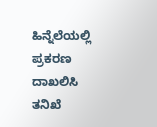ಹಿನ್ನೆಲೆಯಲ್ಲಿ ಪ್ರಕರಣ ದಾಖಲಿಸಿ ತನಿಖೆ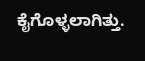ಕೈಗೊಳ್ಳಲಾಗಿತ್ತು.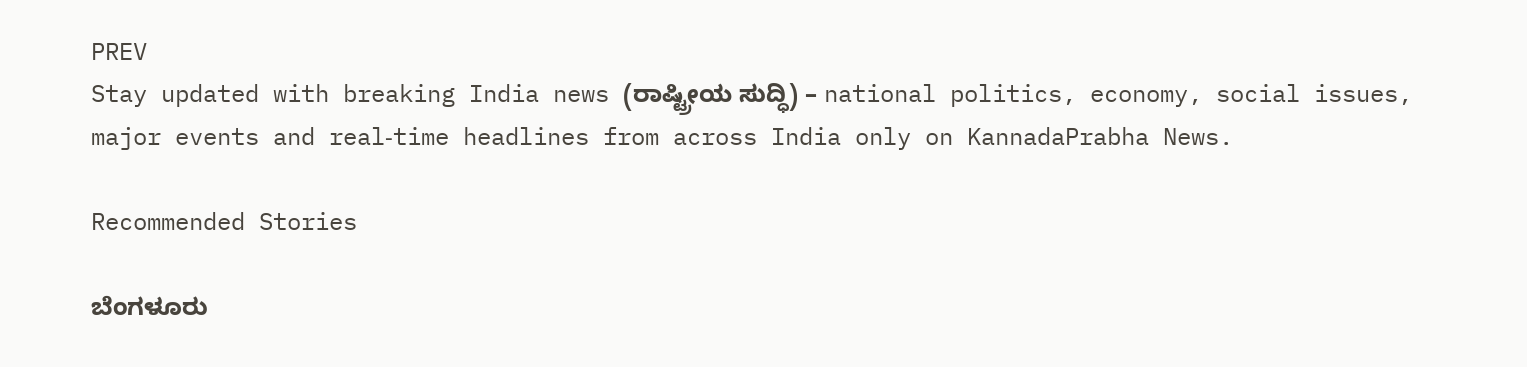PREV
Stay updated with breaking India news (ರಾಷ್ಟ್ರೀಯ ಸುದ್ಧಿ) – national politics, economy, social issues, major events and real‑time headlines from across India only on KannadaPrabha News.

Recommended Stories

ಬೆಂಗಳೂರು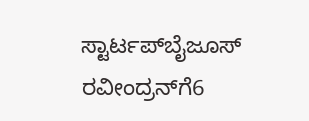ಸ್ಟಾರ್ಟಪ್‌ಬೈಜೂಸ್‌ ರವೀಂದ್ರನ್‌ಗೆ6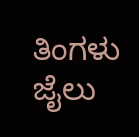ತಿಂಗಳು ಜೈಲು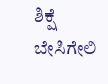ಶಿಕ್ಷೆ
ಬೇಸಿಗೇಲಿ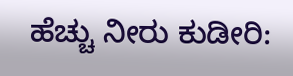ಹೆಚ್ಚು ನೀರು ಕುಡೀರಿ: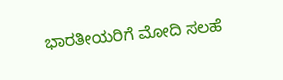ಭಾರತೀಯರಿಗೆ ಮೋದಿ ಸಲಹೆ